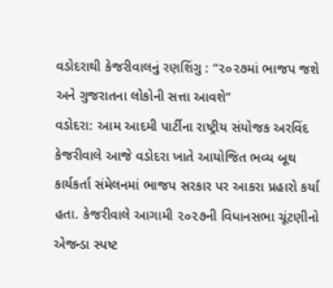વડોદરાથી કેજરીવાલનું રણશિંગુ : “૨૦૨૭માં ભાજપ જશે અને ગુજરાતના લોકોની સત્તા આવશે”
વડોદરા: આમ આદમી પાર્ટીના રાષ્ટ્રીય સંયોજક અરવિંદ કેજરીવાલે આજે વડોદરા ખાતે આયોજિત ભવ્ય બૂથ કાર્યકર્તા સંમેલનમાં ભાજપ સરકાર પર આકરા પ્રહારો કર્યા હતા. કેજરીવાલે આગામી ૨૦૨૭ની વિધાનસભા ચૂંટણીનો એજન્ડા સ્પષ્ટ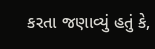કરતા જણાવ્યું હતું કે,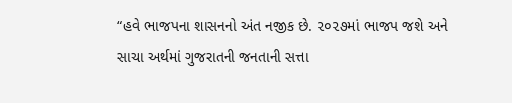“હવે ભાજપના શાસનનો અંત નજીક છે. ૨૦૨૭માં ભાજપ જશે અને સાચા અર્થમાં ગુજરાતની જનતાની સત્તા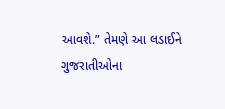આવશે.” તેમણે આ લડાઈને ગુજરાતીઓના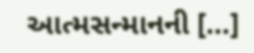આત્મસન્માનની […]